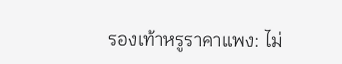รองเท้าหรูราคาแพง: ไม่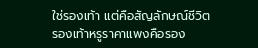ใช่รองเท้า แต่คือสัญลักษณ์ชีวิต
รองเท้าหรูราคาแพงคือรอง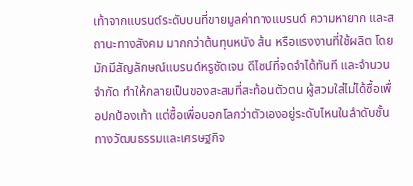เท้าจากแบรนด์ระดับบนที่ขายมูลค่าทางแบรนด์ ความหายาก และสถานะทางสังคม มากกว่าต้นทุนหนัง ส้น หรือแรงงานที่ใช้ผลิต โดยมักมีสัญลักษณ์แบรนด์หรูชัดเจน ดีไซน์ที่จดจำได้ทันที และจำนวนจำกัด ทำให้กลายเป็นของสะสมที่สะท้อนตัวตน ผู้สวมใส่ไม่ได้ซื้อเพื่อปกป้องเท้า แต่ซื้อเพื่อบอกโลกว่าตัวเองอยู่ระดับไหนในลำดับชั้นทางวัฒนธรรมและเศรษฐกิจ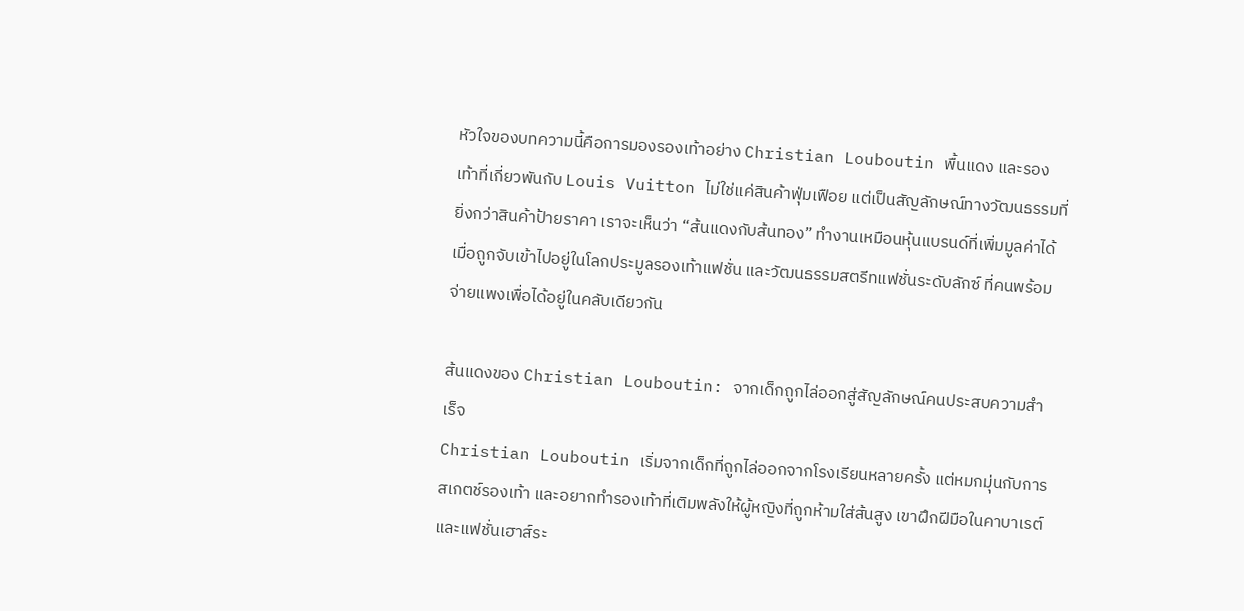หัวใจของบทความนี้คือการมองรองเท้าอย่าง Christian Louboutin พื้นแดง และรองเท้าที่เกี่ยวพันกับ Louis Vuitton ไม่ใช่แค่สินค้าฟุ่มเฟือย แต่เป็นสัญลักษณ์ทางวัฒนธรรมที่ยิ่งกว่าสินค้าป้ายราคา เราจะเห็นว่า “ส้นแดงกับส้นทอง” ทำงานเหมือนหุ้นแบรนด์ที่เพิ่มมูลค่าได้ เมื่อถูกจับเข้าไปอยู่ในโลกประมูลรองเท้าแฟชั่น และวัฒนธรรมสตรีทแฟชั่นระดับลักซ์ ที่คนพร้อมจ่ายแพงเพื่อได้อยู่ในคลับเดียวกัน

ส้นแดงของ Christian Louboutin: จากเด็กถูกไล่ออกสู่สัญลักษณ์คนประสบความสำเร็จ
Christian Louboutin เริ่มจากเด็กที่ถูกไล่ออกจากโรงเรียนหลายครั้ง แต่หมกมุ่นกับการสเกตช์รองเท้า และอยากทำรองเท้าที่เติมพลังให้ผู้หญิงที่ถูกห้ามใส่ส้นสูง เขาฝึกฝีมือในคาบาเรต์และแฟชั่นเฮาส์ระ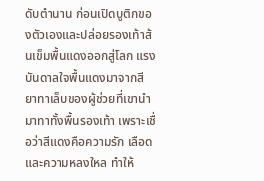ดับตำนาน ก่อนเปิดบูติกของตัวเองและปล่อยรองเท้าส้นเข็มพื้นแดงออกสู่โลก แรงบันดาลใจพื้นแดงมาจากสียาทาเล็บของผู้ช่วยที่เขานำมาทาทั้งพื้นรองเท้า เพราะเชื่อว่าสีแดงคือความรัก เลือด และความหลงใหล ทำให้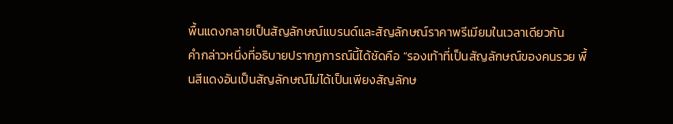พื้นแดงกลายเป็นสัญลักษณ์แบรนด์และสัญลักษณ์ราคาพรีเมียมในเวลาเดียวกัน
คำกล่าวหนึ่งที่อธิบายปรากฏการณ์นี้ได้ชัดคือ “รองเท้าที่เป็นสัญลักษณ์ของคนรวย พื้นสีแดงอันเป็นสัญลักษณ์ไม่ได้เป็นเพียงสัญลักษ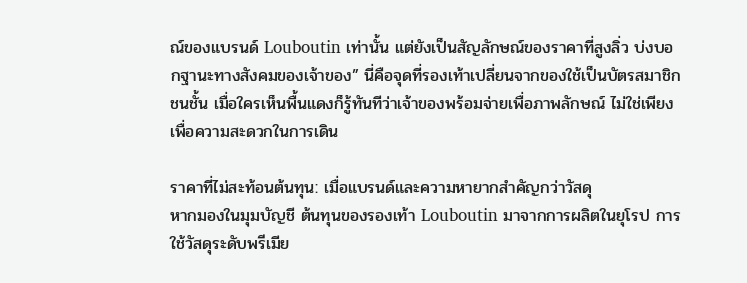ณ์ของแบรนด์ Louboutin เท่านั้น แต่ยังเป็นสัญลักษณ์ของราคาที่สูงลิ่ว บ่งบอกฐานะทางสังคมของเจ้าของ” นี่คือจุดที่รองเท้าเปลี่ยนจากของใช้เป็นบัตรสมาชิกชนชั้น เมื่อใครเห็นพื้นแดงก็รู้ทันทีว่าเจ้าของพร้อมจ่ายเพื่อภาพลักษณ์ ไม่ใช่เพียงเพื่อความสะดวกในการเดิน

ราคาที่ไม่สะท้อนต้นทุน: เมื่อแบรนด์และความหายากสำคัญกว่าวัสดุ
หากมองในมุมบัญชี ต้นทุนของรองเท้า Louboutin มาจากการผลิตในยุโรป การใช้วัสดุระดับพรีเมีย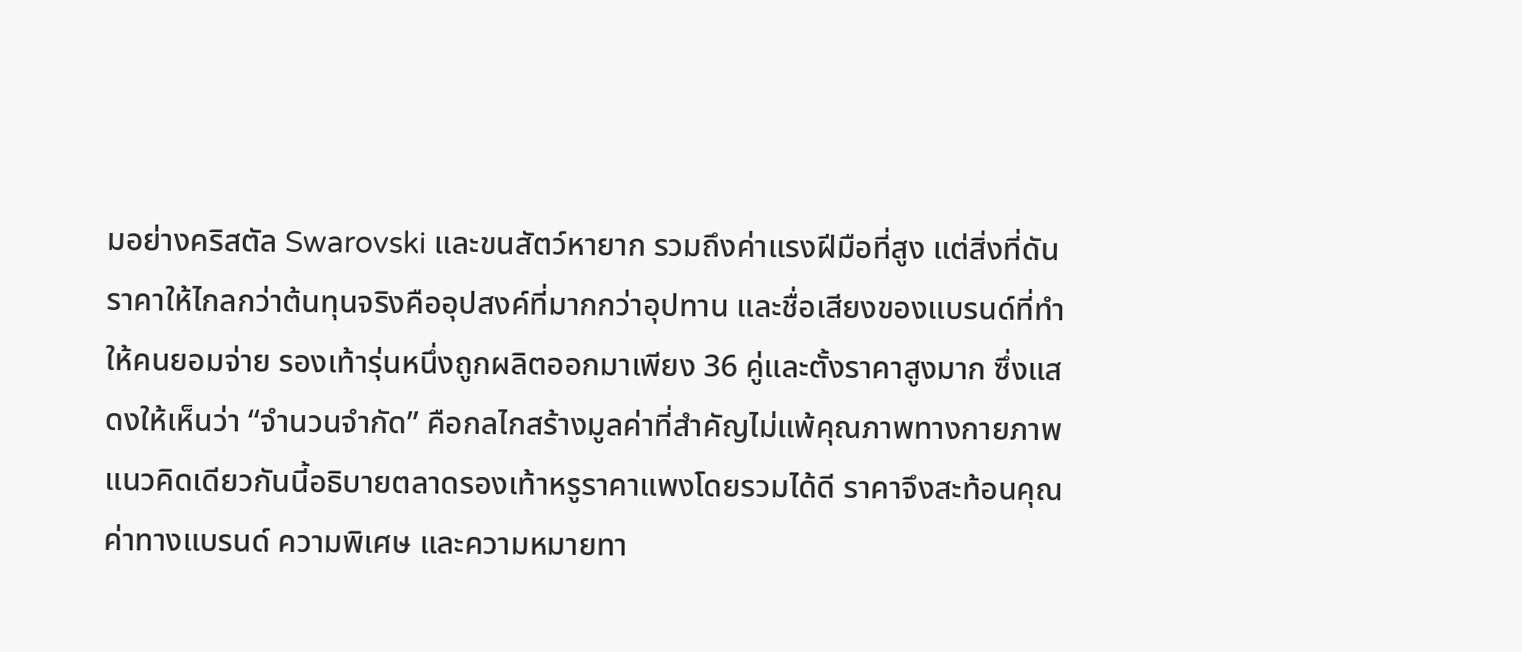มอย่างคริสตัล Swarovski และขนสัตว์หายาก รวมถึงค่าแรงฝีมือที่สูง แต่สิ่งที่ดันราคาให้ไกลกว่าต้นทุนจริงคืออุปสงค์ที่มากกว่าอุปทาน และชื่อเสียงของแบรนด์ที่ทำให้คนยอมจ่าย รองเท้ารุ่นหนึ่งถูกผลิตออกมาเพียง 36 คู่และตั้งราคาสูงมาก ซึ่งแสดงให้เห็นว่า “จำนวนจำกัด” คือกลไกสร้างมูลค่าที่สำคัญไม่แพ้คุณภาพทางกายภาพ
แนวคิดเดียวกันนี้อธิบายตลาดรองเท้าหรูราคาแพงโดยรวมได้ดี ราคาจึงสะท้อนคุณค่าทางแบรนด์ ความพิเศษ และความหมายทา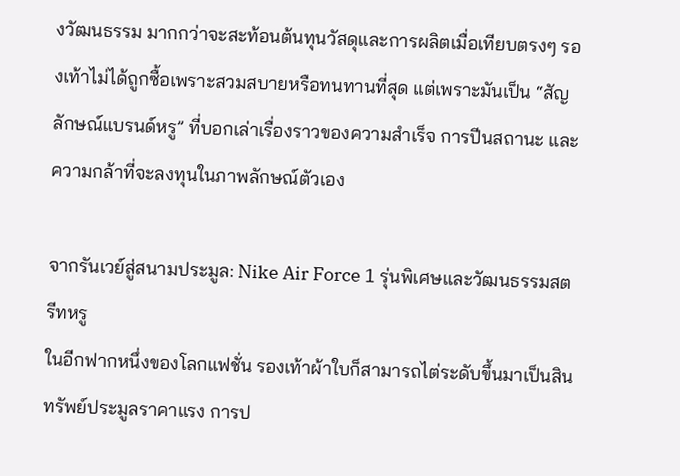งวัฒนธรรม มากกว่าจะสะท้อนต้นทุนวัสดุและการผลิตเมื่อเทียบตรงๆ รองเท้าไม่ได้ถูกซื้อเพราะสวมสบายหรือทนทานที่สุด แต่เพราะมันเป็น “สัญลักษณ์แบรนด์หรู” ที่บอกเล่าเรื่องราวของความสำเร็จ การปีนสถานะ และความกล้าที่จะลงทุนในภาพลักษณ์ตัวเอง

จากรันเวย์สู่สนามประมูล: Nike Air Force 1 รุ่นพิเศษและวัฒนธรรมสตรีทหรู
ในอีกฟากหนึ่งของโลกแฟชั่น รองเท้าผ้าใบก็สามารถไต่ระดับขึ้นมาเป็นสินทรัพย์ประมูลราคาแรง การป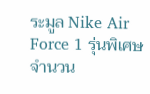ระมูล Nike Air Force 1 รุ่นพิเศษจำนวน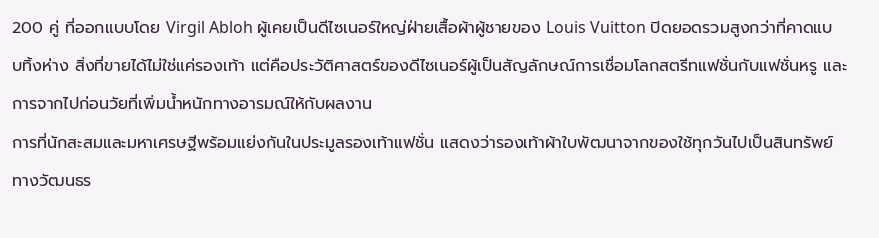200 คู่ ที่ออกแบบโดย Virgil Abloh ผู้เคยเป็นดีไซเนอร์ใหญ่ฝ่ายเสื้อผ้าผู้ชายของ Louis Vuitton ปิดยอดรวมสูงกว่าที่คาดแบบทิ้งห่าง สิ่งที่ขายได้ไม่ใช่แค่รองเท้า แต่คือประวัติศาสตร์ของดีไซเนอร์ผู้เป็นสัญลักษณ์การเชื่อมโลกสตรีทแฟชั่นกับแฟชั่นหรู และการจากไปก่อนวัยที่เพิ่มน้ำหนักทางอารมณ์ให้กับผลงาน
การที่นักสะสมและมหาเศรษฐีพร้อมแย่งกันในประมูลรองเท้าแฟชั่น แสดงว่ารองเท้าผ้าใบพัฒนาจากของใช้ทุกวันไปเป็นสินทรัพย์ทางวัฒนธร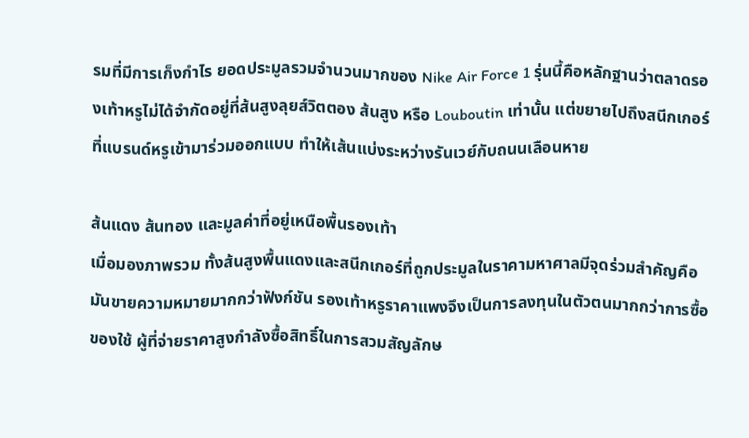รมที่มีการเก็งกำไร ยอดประมูลรวมจำนวนมากของ Nike Air Force 1 รุ่นนี้คือหลักฐานว่าตลาดรองเท้าหรูไม่ได้จำกัดอยู่ที่ส้นสูงลุยส์วิตตอง ส้นสูง หรือ Louboutin เท่านั้น แต่ขยายไปถึงสนีกเกอร์ที่แบรนด์หรูเข้ามาร่วมออกแบบ ทำให้เส้นแบ่งระหว่างรันเวย์กับถนนเลือนหาย

ส้นแดง ส้นทอง และมูลค่าที่อยู่เหนือพื้นรองเท้า
เมื่อมองภาพรวม ทั้งส้นสูงพื้นแดงและสนีกเกอร์ที่ถูกประมูลในราคามหาศาลมีจุดร่วมสำคัญคือ มันขายความหมายมากกว่าฟังก์ชัน รองเท้าหรูราคาแพงจึงเป็นการลงทุนในตัวตนมากกว่าการซื้อของใช้ ผู้ที่จ่ายราคาสูงกำลังซื้อสิทธิ์ในการสวมสัญลักษ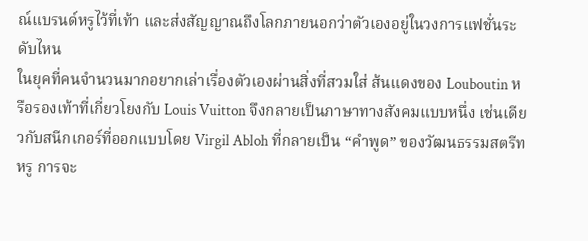ณ์แบรนด์หรูไว้ที่เท้า และส่งสัญญาณถึงโลกภายนอกว่าตัวเองอยู่ในวงการแฟชั่นระดับไหน
ในยุคที่คนจำนวนมากอยากเล่าเรื่องตัวเองผ่านสิ่งที่สวมใส่ ส้นแดงของ Louboutin หรือรองเท้าที่เกี่ยวโยงกับ Louis Vuitton จึงกลายเป็นภาษาทางสังคมแบบหนึ่ง เช่นเดียวกับสนีกเกอร์ที่ออกแบบโดย Virgil Abloh ที่กลายเป็น “คำพูด” ของวัฒนธรรมสตรีทหรู การจะ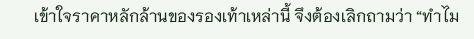เข้าใจราคาหลักล้านของรองเท้าเหล่านี้ จึงต้องเลิกถามว่า “ทำไม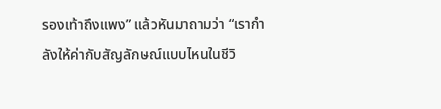รองเท้าถึงแพง” แล้วหันมาถามว่า “เรากำลังให้ค่ากับสัญลักษณ์แบบไหนในชีวิ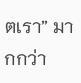ตเรา” มากกว่า